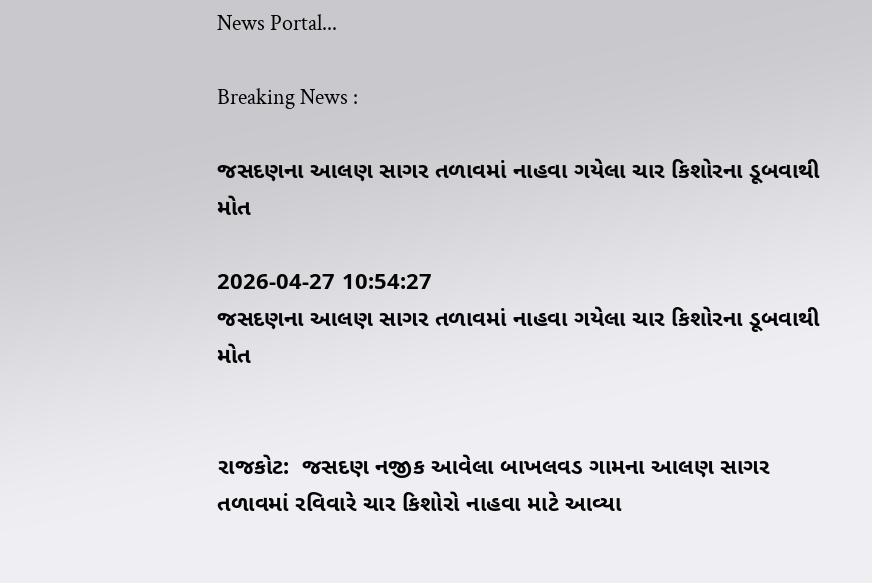News Portal...

Breaking News :

જસદણના આલણ સાગર તળાવમાં નાહવા ગયેલા ચાર કિશોરના ડૂબવાથી મોત

2026-04-27 10:54:27
જસદણના આલણ સાગર તળાવમાં નાહવા ગયેલા ચાર કિશોરના ડૂબવાથી મોત


રાજકોટ:  જસદણ નજીક આવેલા બાખલવડ ગામના આલણ સાગર તળાવમાં રવિવારે ચાર કિશોરો નાહવા માટે આવ્યા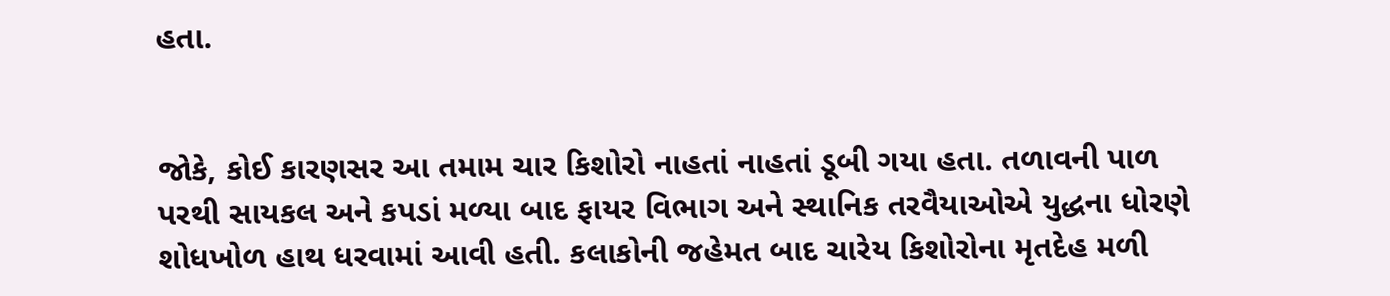હતા.


જોકે, કોઈ કારણસર આ તમામ ચાર કિશોરો નાહતાં નાહતાં ડૂબી ગયા હતા. તળાવની પાળ પરથી સાયકલ અને કપડાં મળ્યા બાદ ફાયર વિભાગ અને સ્થાનિક તરવૈયાઓએ યુદ્ધના ધોરણે શોધખોળ હાથ ધરવામાં આવી હતી. કલાકોની જહેમત બાદ ચારેય કિશોરોના મૃતદેહ મળી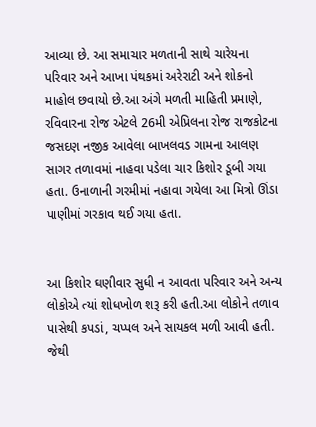આવ્યા છે. આ સમાચાર મળતાની સાથે ચારેયના પરિવાર અને આખા પંથકમાં અરેરાટી અને શોકનો માહોલ છવાયો છે.આ અંગે મળતી માહિતી પ્રમાણે, રવિવારના રોજ એટલે 26મી એપ્રિલના રોજ રાજકોટના જસદણ નજીક આવેલા બાખલવડ ગામના આલણ સાગર તળાવમાં નાહવા પડેલા ચાર કિશોર ડૂબી ગયા હતા. ઉનાળાની ગરમીમાં નહાવા ગયેલા આ મિત્રો ઊંડા પાણીમાં ગરકાવ થઈ ગયા હતા.


આ કિશોર ઘણીવાર સુધી ન આવતા પરિવાર અને અન્ય લોકોએ ત્યાં શોધખોળ શરૂ કરી હતી.આ લોકોને તળાવ પાસેથી કપડાં, ચપ્પલ અને સાયકલ મળી આવી હતી. જેથી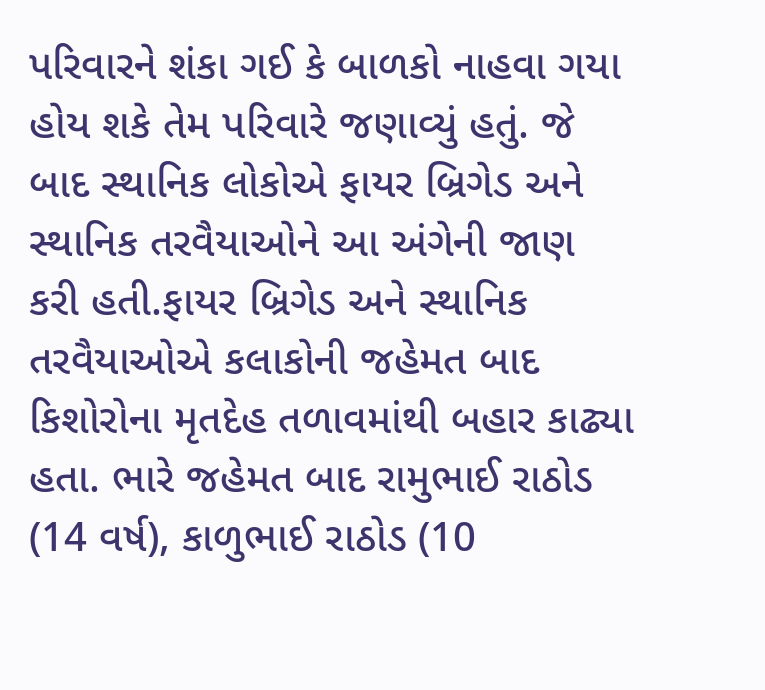પરિવારને શંકા ગઈ કે બાળકો નાહવા ગયા હોય શકે તેમ પરિવારે જણાવ્યું હતું. જે બાદ સ્થાનિક લોકોએ ફાયર બ્રિગેડ અને સ્થાનિક તરવૈયાઓને આ અંગેની જાણ કરી હતી.ફાયર બ્રિગેડ અને સ્થાનિક તરવૈયાઓએ કલાકોની જહેમત બાદ કિશોરોના મૃતદેહ તળાવમાંથી બહાર કાઢ્યા હતા. ભારે જહેમત બાદ રામુભાઈ રાઠોડ (14 વર્ષ), કાળુભાઈ રાઠોડ (10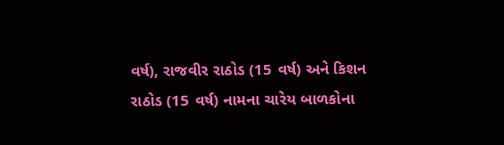વર્ષ), રાજવીર રાઠોડ (15 વર્ષ) અને કિશન રાઠોડ (15 વર્ષ) નામના ચારેય બાળકોના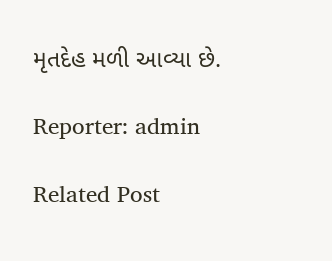મૃતદેહ મળી આવ્યા છે.

Reporter: admin

Related Post